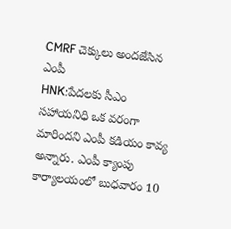CMRF చెక్కులు అందజేసిన ఎంపీ
HNK:పేదలకు సీఎం సహాయనిధి ఒక వరంగా మారిందని ఎంపీ కడియం కావ్య అన్నారు. ఎంపీ క్యాంపు కార్యాలయంలో బుధవారం 10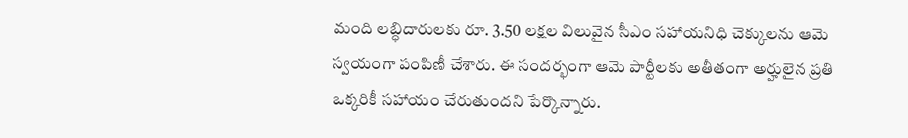మంది లబ్ధిదారులకు రూ. 3.50 లక్షల విలువైన సీఎం సహాయనిధి చెక్కులను ఆమె స్వయంగా పంపిణీ చేశారు. ఈ సందర్భంగా ఆమె పార్టీలకు అతీతంగా అర్హులైన ప్రతి ఒక్కరికీ సహాయం చేరుతుందని పేర్కొన్నారు.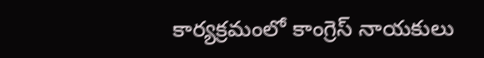కార్యక్రమంలో కాంగ్రెస్ నాయకులు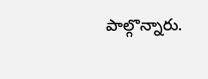పాల్గొన్నారు.